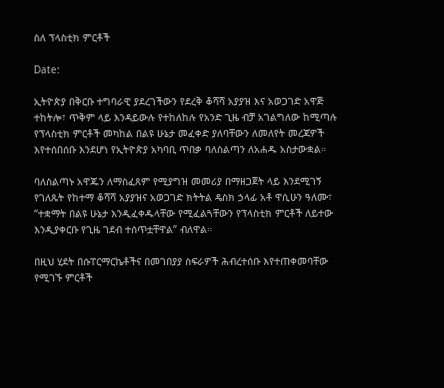ስለ ፕላስቲክ ምርቶች

Date:

ኢትዮጵያ በቅርቡ ተግባራዊ ያደረገችውን የደረቅ ቆሻሻ አያያዝ እና አወጋገድ አዋጅ ተከትሎ፣ ጥቅም ላይ እንዳይውሉ የተከለከሉ የአንድ ጊዜ ብቻ አገልግለው ከሚጣሉ የፕላስቲክ ምርቶች መካከል በልዩ ሁኔታ መፈቀድ ያለባቸውን ለመለየት መረጃዎች እየተሰበሰቡ እንደሆነ የኢትዮጵያ አካባቢ ጥበቃ ባለስልጣን ለአሐዱ አስታውቋል።

ባለስልጣኑ አዋጁን ለማስፈጸም የሚያግዝ መመሪያ በማዘጋጀት ላይ እንደሚገኝ የገለጹት የከተማ ቆሻሻ አያያዝና አወጋገድ ክትትል ዴስክ ኃላፊ አቶ ዋሲሁን ዓለሙ፣ “ተቋማት በልዩ ሁኔታ እንዲፈቀዱላቸው የሚፈልጓቸውን የፕላስቲክ ምርቶች ለይተው እንዲያቀርቡ የጊዜ ገደብ ተሰጥቷቸዋል” ብለዋል።

በዚህ ሂደት በሱፐርማርኬቶችና በመገበያያ ስፍራዎች ሕብረተሰቡ እየተጠቀመባቸው የሚገኙ ምርቶች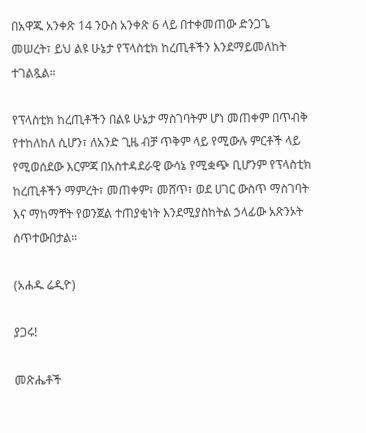በአዋጁ አንቀጽ 14 ንዑስ አንቀጽ 6 ላይ በተቀመጠው ድንጋጌ መሠረት፣ ይህ ልዩ ሁኔታ የፕላስቲክ ከረጢቶችን እንደማይመለከት ተገልጿል።

የፕላስቲክ ከረጢቶችን በልዩ ሁኔታ ማስገባትም ሆነ መጠቀም በጥብቅ የተከለከለ ሲሆን፣ ለአንድ ጊዜ ብቻ ጥቅም ላይ የሚውሉ ምርቶች ላይ የሚወሰደው እርምጃ በአስተዳደራዊ ውሳኔ የሚቋጭ ቢሆንም የፕላስቲክ ከረጢቶችን ማምረት፣ መጠቀም፣ መሸጥ፣ ወደ ሀገር ውስጥ ማስገባት እና ማከማቸት የወንጀል ተጠያቂነት እንደሚያስከትል ኃላፊው አጽንኦት ሰጥተውበታል።

(አሐዱ ሬዲዮ)

ያጋሩ!

መጽሔቶች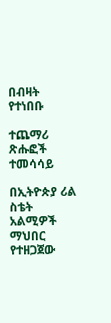በብዛት የተነበቡ

ተጨማሪ ጽሑፎች
ተመሳሳይ

በኢትዮጵያ ሪል ስቴት አልሚዎች ማህበር የተዘጋጀው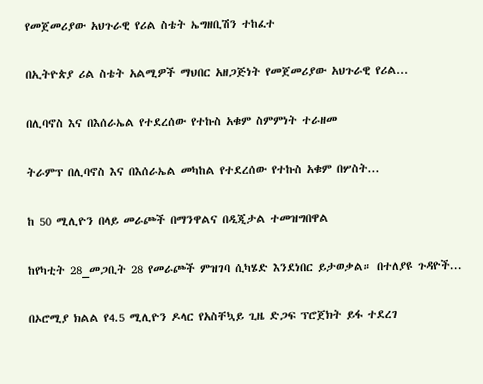የመጀመሪያው አህጉራዊ የሪል ስቴት ኤግዘቢሽን ተከፈተ

በኢትዮጵያ ሪል ስቴት አልሚዎች ማህበር አዘጋጅነት የመጀመሪያው አህጉራዊ የሪል...

በሊባኖስ እና በእሰራኤል የተደረሰው የተኩስ አቁም ስምምነት ተራዘመ

ትራምፕ በሊባኖስ እና በእሰራኤል መካከል የተደረሰው የተኩስ አቁም በሦስት...

ከ 50 ሚሊዮን በላይ መራጮች በማንዋልና በዲጂታል ተመዝግበዋል

ከየካቲት 28_መጋቢት 28 የመራጮች ምዝገባ ሲካሄድ እንደነበር ይታወቃል። በተለያዩ ጉዳዮች...

በኦሮሚያ ክልል የ4.5 ሚሊዮን ዶላር የአስቸኳይ ጊዜ ድጋፍ ፕሮጀክት ይፋ ተደረገ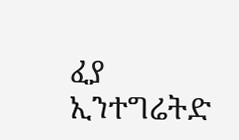ፈያ ኢንተግሬትድ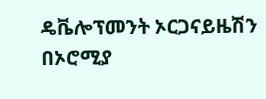ዴቬሎፕመንት ኦርጋናይዜሽን በኦሮሚያ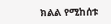ክልል የሚከሰቱ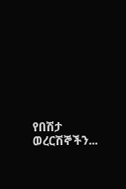የበሽታ ወረርሽኞችን...